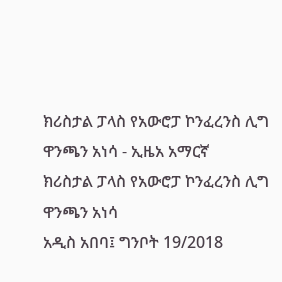ክሪስታል ፓላስ የአውሮፓ ኮንፈረንስ ሊግ ዋንጫን አነሳ - ኢዜአ አማርኛ
ክሪስታል ፓላስ የአውሮፓ ኮንፈረንስ ሊግ ዋንጫን አነሳ
አዲስ አበባ፤ ግንቦት 19/2018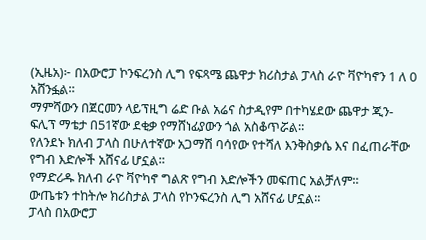(ኢዜአ)፦ በአውሮፓ ኮንፍረንስ ሊግ የፍጻሜ ጨዋታ ክሪስታል ፓላስ ራዮ ቫዮካኖን 1 ለ 0 አሸንፏል።
ማምሻውን በጀርመን ላይፕዚግ ሬድ ቡል አሬና ስታዲየም በተካሄደው ጨዋታ ጂን-ፍሊፕ ማቴታ በ51ኛው ደቂቃ የማሸነፊያውን ጎል አስቆጥሯል።
የለንደኑ ክለብ ፓላስ በሁለተኛው አጋማሽ ባሳየው የተሻለ እንቅስቃሴ እና በፈጠራቸው የግብ እድሎች አሸናፊ ሆኗል።
የማድሪዱ ክለብ ራዮ ቫዮካኖ ግልጽ የግብ እድሎችን መፍጠር አልቻለም።
ውጤቱን ተከትሎ ክሪስታል ፓላስ የኮንፍረንስ ሊግ አሸናፊ ሆኗል።
ፓላስ በአውሮፓ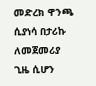መድረክ ዋንጫ ሲያነሳ በታሪኩ ለመጀመሪያ ጊዜ ሲሆን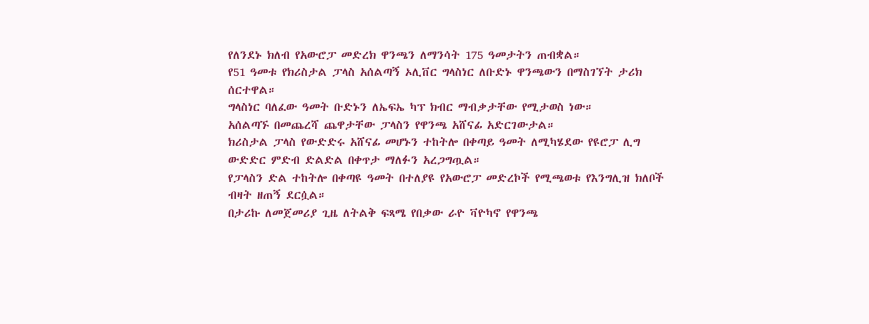የለንደኑ ክለብ የአውሮፓ መድረክ ዋንጫን ለማንሳት 175 ዓመታትን ጠብቋል።
የ51 ዓመቱ የክሪስታል ፓላስ አሰልጣኝ ኦሊቨር ግላስነር ለቡድኑ ዋንጫውን በማስገኘት ታሪክ ሰርተዋል።
ግላስነር ባለፈው ዓመት ቡድኑን ለኤፍኤ ካፕ ክብር ማብቃታቸው የሚታወስ ነው።
አሰልጣኙ በመጨረሻ ጨዋታቸው ፓላስን የዋንጫ አሸናፊ አድርገውታል።
ክሪስታል ፓላስ የውድድሩ አሸናፊ መሆኑን ተከትሎ በቀጣይ ዓመት ለሚካሄደው የዩሮፓ ሊግ ውድድር ምድብ ድልድል በቀጥታ ማለፉን አረጋግጧል።
የፓላስን ድል ተከትሎ በቀጣዩ ዓመት በተለያዩ የአውሮፓ መድረኮች የሚጫወቱ የእንግሊዝ ክለቦች ብዛት ዘጠኝ ደርሷል።
በታሪኩ ለመጀመሪያ ጊዜ ለትልቅ ፍጻሜ የበቃው ራዮ ቫዮካኖ የዋንጫ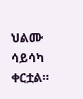ህልሙ ሳይሳካ ቀርቷል።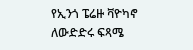የኢንጎ ፔሬዙ ቫዮካኖ ለውድድሩ ፍጻሜ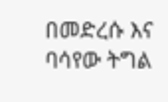በመድረሱ እና ባሳየው ትግል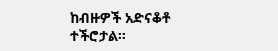ከብዙዎች አድናቆቶ ተችሮታል።